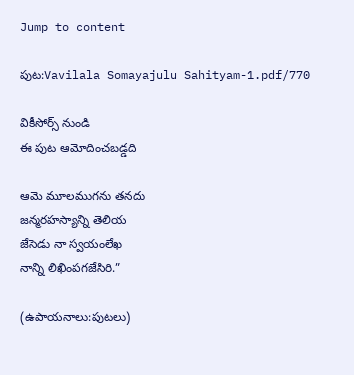Jump to content

పుట:Vavilala Somayajulu Sahityam-1.pdf/770

వికీసోర్స్ నుండి
ఈ పుట ఆమోదించబడ్డది

ఆమె మూలముగను తనదు
జన్మరహస్యాన్ని తెలియ
జేసెడు నా స్వయంలేఖ
నాన్ని లిఖింపగజేసిరి.”

(ఉపాయనాలు:పుటలు)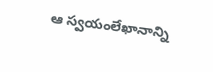ఆ స్వయంలేఖానాన్ని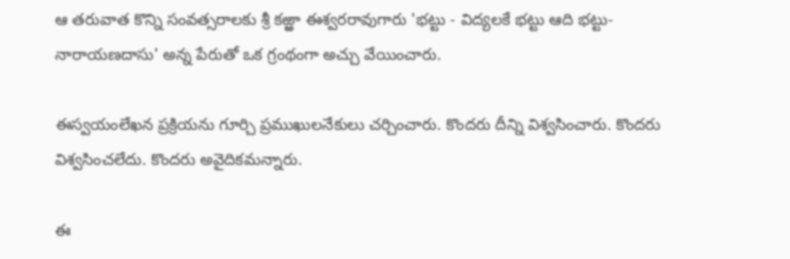ఆ తరువాత కొన్ని సంవత్సరాలకు శ్రీ కఱ్ఱా ఈశ్వరరావుగారు 'భట్టు - విద్యలకే భట్టు ఆది భట్టు- నారాయణదాసు' అన్న పేరుతో ఒక గ్రంథంగా అచ్చు వేయించారు.

ఈస్వయంలేఖన ప్రక్రియను గూర్చి ప్రముఖులనేకులు చర్చించారు. కొందరు దీన్ని విశ్వసించారు. కొందరు విశ్వసించలేదు. కొందరు అవైదికమన్నారు.

ఈ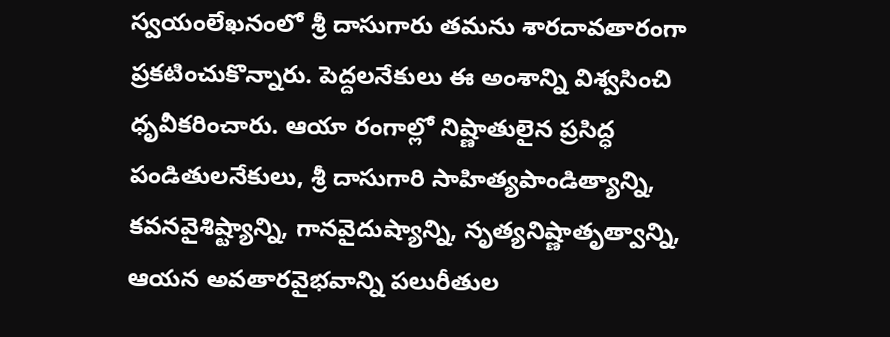స్వయంలేఖనంలో శ్రీ దాసుగారు తమను శారదావతారంగా ప్రకటించుకొన్నారు. పెద్దలనేకులు ఈ అంశాన్ని విశ్వసించి ధృవీకరించారు. ఆయా రంగాల్లో నిష్ణాతులైన ప్రసిద్ధ పండితులనేకులు, శ్రీ దాసుగారి సాహిత్యపాండిత్యాన్ని, కవనవైశిష్ట్యాన్ని, గానవైదుష్యాన్ని, నృత్యనిష్ణాతృత్వాన్ని, ఆయన అవతారవైభవాన్ని పలురీతుల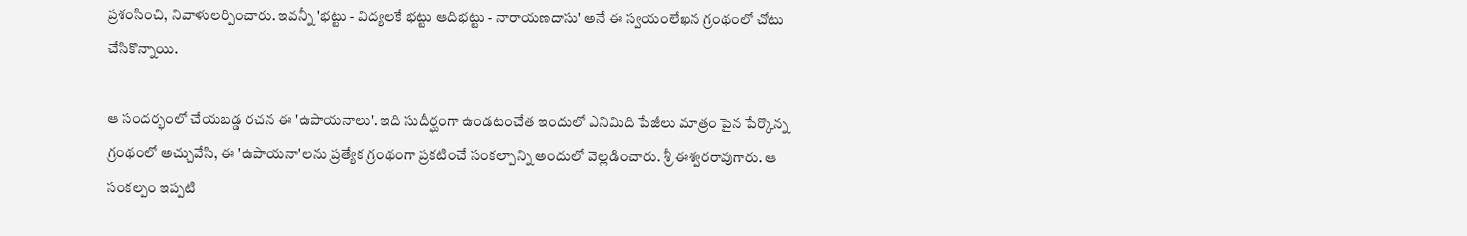ప్రశంసించి, నివాళులర్పించారు. ఇవన్నీ 'భట్టు - విద్యలకే భట్టు ఆదిభట్టు - నారాయణదాసు' అనే ఈ స్వయంలేఖన గ్రంథంలో చోటు చేసికొన్నాయి.

ఆ సందర్భంలో చేయబడ్డ రచన ఈ 'ఉపాయనాలు'. ఇది సుదీర్ఘంగా ఉండటంచేత ఇందులో ఎనిమిది పేజీలు మాత్రం పైన పేర్కొన్న గ్రంథంలో అచ్చువేసి, ఈ 'ఉపాయనా'లను ప్రత్యేక గ్రంథంగా ప్రకటించే సంకల్పాన్ని అందులో వెల్లడించారు. శ్రీ ఈశ్వరరావుగారు. ఆ సంకల్పం ఇప్పటి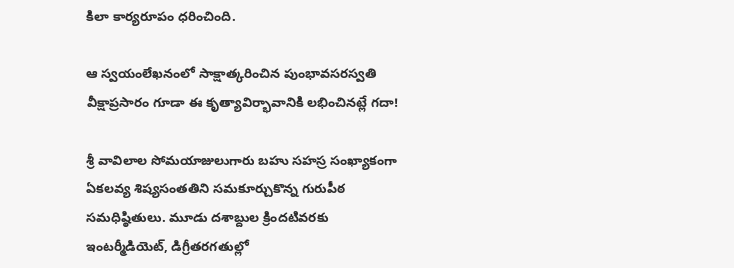కిలా కార్యరూపం ధరించింది.

ఆ స్వయంలేఖనంలో సాక్షాత్కరించిన పుంభావసరస్వతి వీక్షాప్రసారం గూడా ఈ కృత్యావిర్భావానికి లభించినట్లే గదా!

శ్రీ వావిలాల సోమయాజులుగారు బహు సహస్ర సంఖ్యాకంగా ఏకలవ్య శిష్యసంతతిని సమకూర్చుకొన్న గురుపీఠ సమధిష్ఠితులు. మూడు దశాబ్దుల క్రిందటివరకు ఇంటర్మీడియెట్, డిగ్రీతరగతుల్లో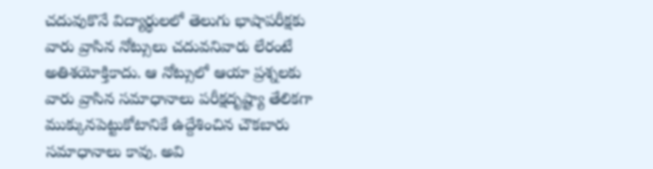చదువుకొనే విద్యార్థులలో తెలుగు భాషాపరీక్షకు వారు వ్రాసిన నోట్సులు చదువనివారు లేరంటే అతిశయోక్తికాదు. ఆ నోట్సులో ఆయా ప్రశ్నలకు వారు వ్రాసిన సమాధానాలు పరీక్షదృష్ట్యా తేలికగా ముక్కునపెట్టుకోటానికే ఉద్దేశించిన చౌకబారు సమాధానాలు కావు. అవి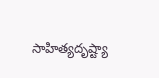సాహిత్యదృష్ట్యా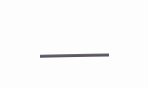___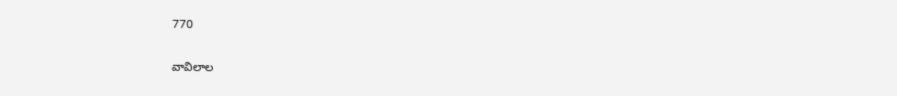770

వావిలాల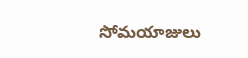సోమయాజులు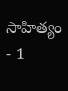సాహిత్యం - 1